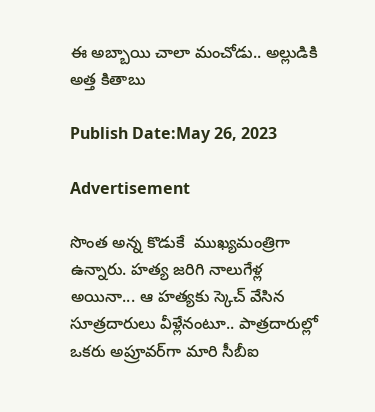ఈ అబ్బాయి చాలా మంచోడు.. అల్లుడికి అత్త కితాబు

Publish Date:May 26, 2023

Advertisement

సొంత అన్న కొడుకే  ముఖ్యమంత్రిగా ఉన్నారు. హత్య జరిగి నాలుగేళ్ల అయినా... ఆ హత్యకు స్కెచ్ వేసిన సూత్రదారులు వీళ్లేనంటూ.. పాత్రదారుల్లో ఒకరు అప్రూవర్‌గా మారి సీబీఐ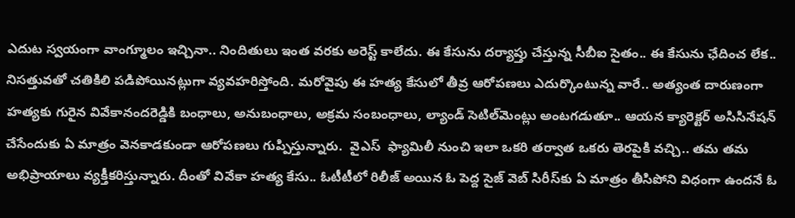ఎదుట స్వయంగా వాంగ్మూలం ఇచ్చినా.. నిందితులు ఇంత వరకు అరెస్ట్ కాలేదు. ఈ కేసును దర్యాప్తు చేస్తున్న సీబీఐ సైతం.. ఈ కేసును ఛేదించ లేక.. నిసత్తువతో చతికిలి పడిపోయినట్లుగా వ్యవహరిస్తోంది. మరోవైపు ఈ హత్య కేసులో తీవ్ర ఆరోపణలు ఎదుర్కొంటున్న వారే.. అత్యంత దారుణంగా హత్యకు గురైన వివేకానందరెడ్డికి బంధాలు, అనుబంధాలు, అక్రమ సంబంధాలు, ల్యాండ్ సెటిల్‌మెంట్లు అంటగడుతూ.. ఆయన క్యారెక్టర్ అసిసినేషన్ చేసేందుకు ఏ మాత్రం వెనకాడకుండా ఆరోపణలు గుప్పిస్తున్నారు.  వైఎస్  ఫ్యామిలీ నుంచి ఇలా ఒకరి తర్వాత ఒకరు తెరపైకి వచ్చి.. తమ తమ అభిప్రాయాలు వ్యక్తీకరిస్తున్నారు. దీంతో వివేకా హత్య కేసు.. ఓటీటీలో రిలీజ్ అయిన ఓ పెద్ద సైజ్ వెబ్ సిరీస్‌కు ఏ మాత్రం తీసిపోని విధంగా ఉందనే ఓ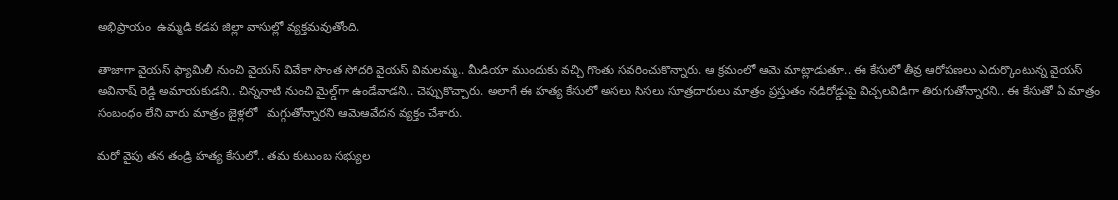అభిప్రాయం  ఉమ్మడి కడప జిల్లా వాసుల్లో వ్యక్తమవుతోంది.

తాజాగా వైయస్ ఫ్యామిలీ నుంచి వైయస్ వివేకా సొంత సోదరి వైయస్ విమలమ్మ.. మీడియా ముందుకు వచ్చి గొంతు సవరించుకొన్నారు. ఆ క్రమంలో ఆమె మాట్లాడుతూ.. ఈ కేసులో తీవ్ర ఆరోపణలు ఎదుర్కొంటున్న వైయస్ అవినాష్ రెడ్డి అమాయకుడని.. చిన్ననాటి నుంచి మైల్డ్‌గా ఉండేవాడని.. చెప్పుకొచ్చారు. అలాగే ఈ హత్య కేసులో అసలు సిసలు సూత్రదారులు మాత్రం ప్రస్తుతం నడిరోడ్డుపై విచ్చలవిడిగా తిరుగుతోన్నారని.. ఈ కేసుతో ఏ మాత్రం సంబంధం లేని వారు మాత్రం జైళ్లలో   మగ్గుతోన్నారని ఆమెఆవేదన వ్యక్తం చేశారు.

మరో వైపు తన తండ్రి హత్య కేసులో.. తమ కుటుంబ సభ్యుల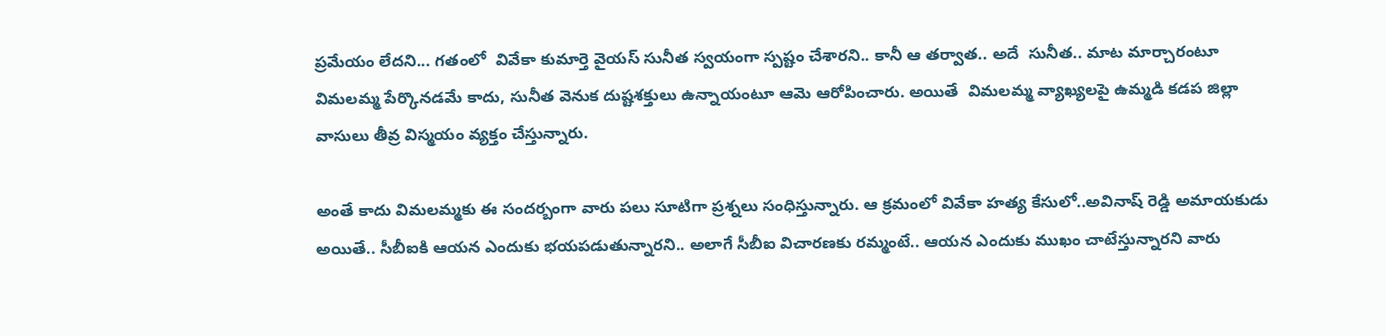ప్రమేయం లేదని... గతంలో  వివేకా కుమార్తె వైయస్ సునీత స్వయంగా స్పష్టం చేశారని.. కానీ ఆ తర్వాత.. అదే  సునీత.. మాట మార్చారంటూ  విమలమ్మ పేర్కొనడమే కాదు, సునీత వెనుక దుష్టశక్తులు ఉన్నాయంటూ ఆమె ఆరోపించారు. అయితే  విమలమ్మ వ్యాఖ్యలపై ఉమ్మడి కడప జిల్లా వాసులు తీవ్ర విస్మయం వ్యక్తం చేస్తున్నారు.

అంతే కాదు విమలమ్మకు ఈ సందర్బంగా వారు పలు సూటిగా ప్రశ్నలు సంధిస్తున్నారు. ఆ క్రమంలో వివేకా హత్య కేసులో..అవినాష్ రెడ్డి అమాయకుడు అయితే.. సీబీఐకి ఆయన ఎందుకు భయపడుతున్నారని.. అలాగే సీబీఐ విచారణకు రమ్మంటే.. ఆయన ఎందుకు ముఖం చాటేస్తున్నారని వారు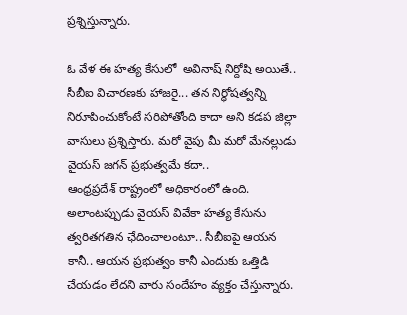ప్రశ్నిస్తున్నారు.

ఓ వేళ ఈ హత్య కేసులో  అవినాష్ నిర్దోషి అయితే.. సీబీఐ విచారణకు హాజరై... తన నిర్ధోషత్వన్ని నిరూపించుకోంటే సరిపోతోంది కాదా అని కడప జిల్లా వాసులు ప్రశ్నిస్తారు. మరో వైపు మీ మరో మేనల్లుడు వైయస్ జగన్ ప్రభుత్వమే కదా.. ఆంధ్రప్రదేశ్ ‌రాష్ట్రంలో అధికారంలో ఉంది. అలాంటప్పుడు వైయస్ వివేకా హత్య కేసును త్వరితగతిన ఛేదించాలంటూ.. సీబీఐపై ఆయన కానీ.. ఆయన ప్రభుత్వం కానీ ఎందుకు ఒత్తిడి చేయడం లేదని వారు సందేహం వ్యక్తం చేస్తున్నారు.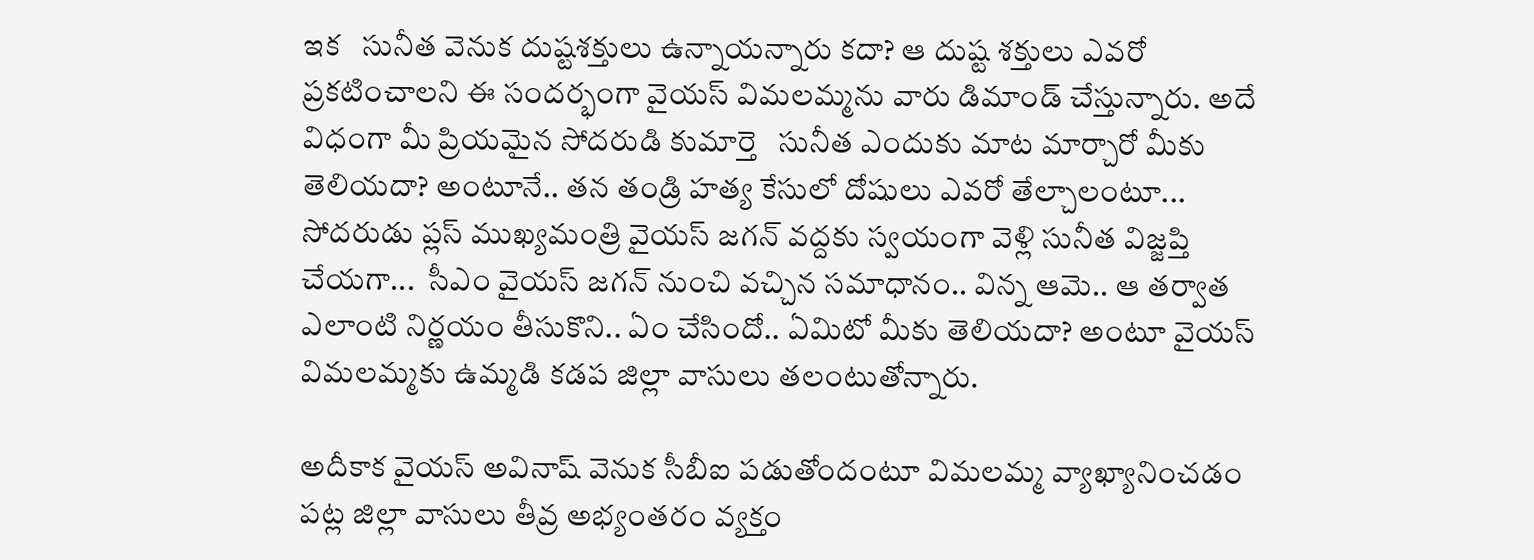ఇక   సునీత వెనుక దుష్టశక్తులు ఉన్నాయన్నారు కదా? ఆ దుష్ట శక్తులు ఎవరో ప్రకటించాలని ఈ సందర్భంగా వైయస్ విమలమ్మను వారు డిమాండ్ చేస్తున్నారు. అదే విధంగా మీ ప్రియమైన సోదరుడి కుమార్తె   సునీత ఎందుకు మాట మార్చారో మీకు తెలియదా? అంటూనే.. తన తండ్రి హత్య కేసులో దోషులు ఎవరో తేల్చాలంటూ... సోదరుడు ప్లస్ ముఖ్యమంత్రి వైయస్ జగన్ వద్దకు స్వయంగా వెళ్లి సునీత విజ్జప్తి చేయగా...  సీఎం వైయస్ జగన్ నుంచి వచ్చిన సమాధానం.. విన్న ఆమె.. ఆ తర్వాత ఎలాంటి నిర్ణయం తీసుకొని.. ఏం చేసిందో.. ఏమిటో మీకు తెలియదా? అంటూ వైయస్ విమలమ్మకు ఉమ్మడి కడప జిల్లా వాసులు తలంటుతోన్నారు.

అదీకాక వైయస్ అవినాష్ వెనుక సీబీఐ పడుతోందంటూ విమలమ్మ వ్యాఖ్యానించడం పట్ల జిల్లా వాసులు తీవ్ర అభ్యంతరం వ్యక్తం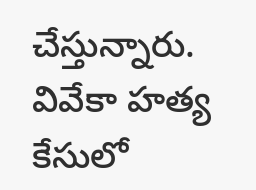చేస్తున్నారు. వివేకా హత్య కేసులో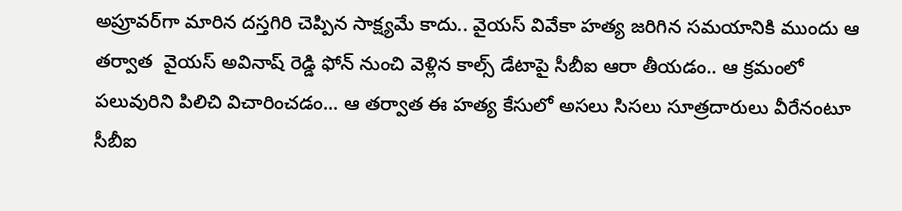అప్రూవర్‌గా మారిన దస్తగిరి చెప్పిన సాక్ష్యమే కాదు.. వైయస్ వివేకా హత్య జరిగిన సమయానికి ముందు ఆ తర్వాత  వైయస్ అవినాష్ రెడ్డి ఫోన్ నుంచి వెళ్లిన కాల్స్‌ డేటాపై సీబీఐ ఆరా తీయడం.. ఆ క్రమంలో పలువురిని పిలిచి విచారించడం... ఆ తర్వాత ఈ హత్య కేసులో అసలు సిసలు సూత్రదారులు వీరేనంటూ సీబీఐ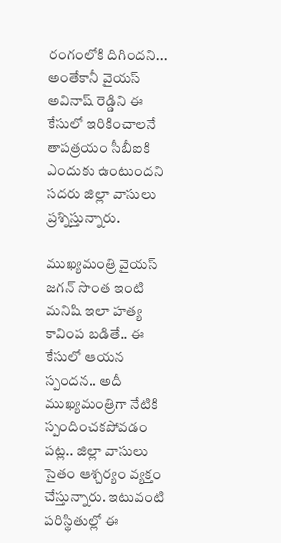రంగంలోకి దిగిందని... అంతేకానీ వైయస్ అవినాష్ రెడ్డిని ఈ కేసులో ఇరికించాలనే తాపత్రయం సీబీఐకి ఎందుకు ఉంటుందని సదరు జిల్లా వాసులు ప్రశ్నిస్తున్నారు.

ముఖ్యమంత్రి వైయస్ జగన్ సొంత ఇంటి మనిషి ఇలా హత్య కావింప బడితే.. ఈ కేసులో ఆయన స్పందన.. అదీ ముఖ్యమంత్రిగా నేటికి స్పందించకపోవడం పట్ల.. జిల్లా వాసులు సైతం ఆశ్చర్యం వ్యక్తం చేస్తున్నారు. ఇటువంటి పరిస్థితుల్లో ఈ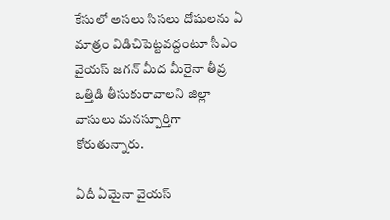కేసులో అసలు సిసలు దోషులను ఏ మాత్రం విడిచిపెట్టవద్దంటూ సీఎం వైయస్ జగన్ మీద మీరైనా తీవ్ర ఒత్తిడి తీసుకురావాలని జిల్లా వాసులు మనస్పూర్తిగా కోరుతున్నారు.

ఏదీ ఏమైనా వైయస్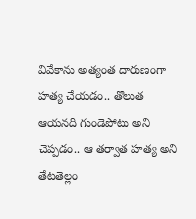వివేకాను అత్యంత దారుణంగా హత్య చేయడం.. తొలుత ఆయనది గుండెపోటు అని చెప్పడం.. ఆ తర్వాత హత్య అని తేటతెల్లం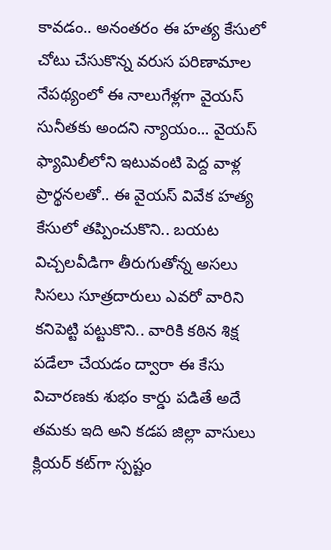కావడం.. అనంతరం ఈ హత్య కేసులో చోటు చేసుకొన్న వరుస పరిణామాల నేపథ్యంలో ఈ నాలుగేళ్లగా వైయస్ సునీతకు అందని న్యాయం... వైయస్ ఫ్యామిలీలోని ఇటువంటి పెద్ద వాళ్ల ప్రార్థనలతో.. ఈ వైయస్ వివేక హత్య కేసులో తప్పించుకొని.. బయట విచ్చలవీడిగా తీరుగుతోన్న అసలు సిసలు సూత్రదారులు ఎవరో వారిని కనిపెట్టి పట్టుకొని.. వారికి కఠిన శిక్ష పడేలా చేయడం ద్వారా ఈ కేసు విచారణకు శుభం కార్డు పడితే అదే తమకు ఇది అని కడప జిల్లా వాసులు క్లియర్‌ కట్‌గా స్పష్టం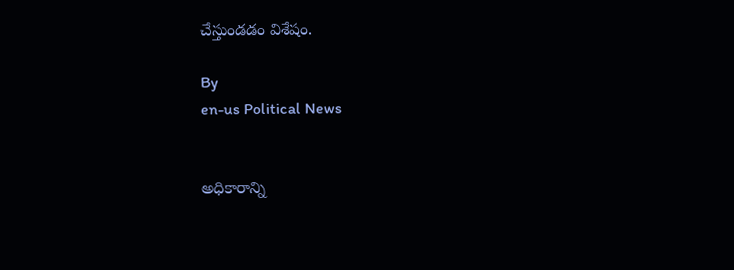చేస్తుండడం విశేషం.

By
en-us Political News


అధికారాన్ని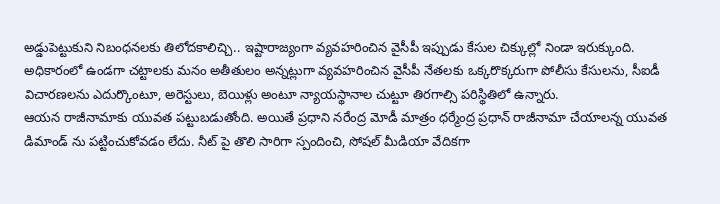అడ్డుపెట్టుకుని నిబంధనలకు తిలోదకాలిచ్చి.. ఇష్టారాజ్యంగా వ్యవహరించిన వైసీపీ ఇప్పుడు కేసుల చిక్కుల్లో నిండా ఇరుక్కుంది. అధికారంలో ఉండగా చట్టాలకు మనం అతీతులం అన్నట్లుగా వ్యవహరించిన వైసీపీ నేతలకు ఒక్కరొక్కరుగా పోలీసు కేసులను, సీఐడీ విచారణలను ఎదుర్కొంటూ, అరెస్టులు, బెయిళ్లు అంటూ న్యాయస్థానాల చుట్టూ తిరగాల్సి పరిస్థితిలో ఉన్నారు.
ఆయన రాజీనామాకు యువత పట్టుబడుతోంది. అయితే ప్రధాని నరేంద్ర మోడీ మాత్రం ధర్మేంద్ర ప్రధాన్ రాజీనామా చేయాలన్న యువత డిమాండ్ ను పట్టించుకోవడం లేదు. నీట్ పై తొలి సారిగా స్పందించి, సోషల్ మీడియా వేదికగా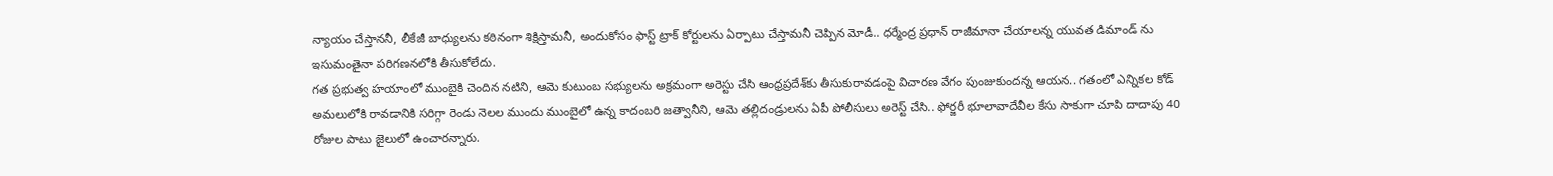న్యాయం చేస్తాననీ, లీకేజీ బాధ్యులను కఠినంగా శిక్షిస్తామనీ, అందుకోసం ఫాస్ట్ ట్రాక్ కోర్టులను ఏర్పాటు చేస్తామనీ చెప్పిన మోడీ.. ధర్మేంద్ర ప్రధాన్ రాజీమానా చేయాలన్న యువత డిమాండ్ ను ఇసుమంతైనా పరిగణనలోకి తీసుకోలేదు.
గత ప్రభుత్వ హయాంలో ముంబైకి చెందిన నటిని, ఆమె కుటుంబ సభ్యులను అక్రమంగా అరెస్టు చేసి ఆంధ్రప్రదేశ్‌కు తీసుకురావడంపై విచారణ వేగం పుంజుకుందన్న ఆయన.. గతంలో ఎన్నికల కోడ్ అమలులోకి రావడానికి సరిగ్గా రెండు నెలల ముందు ముంబైలో ఉన్న కాదంబరి జత్వానీని, ఆమె తల్లిదండ్రులను ఏపీ పోలీసులు అరెస్ట్ చేసి.. ఫోర్జరీ భూలావాదేవీల కేసు సాకుగా చూపి దాదాపు 40 రోజుల పాటు జైలులో ఉంచారన్నారు.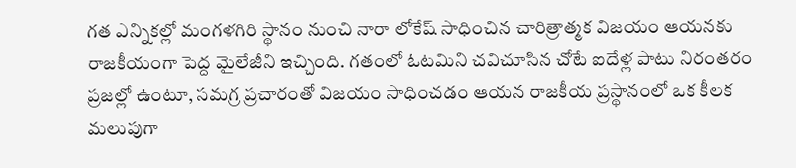గత ఎన్నికల్లో మంగళగిరి స్థానం నుంచి నారా లోకేష్ సాధించిన చారిత్రాత్మక విజయం ఆయనకు రాజకీయంగా పెద్ద మైలేజీని ఇచ్చింది. గతంలో ఓటమిని చవిచూసిన చోటే ఐదేళ్ల పాటు నిరంతరం ప్రజల్లో ఉంటూ, సమగ్ర ప్రచారంతో విజయం సాధించడం ఆయన రాజకీయ ప్రస్థానంలో ఒక కీలక మలుపుగా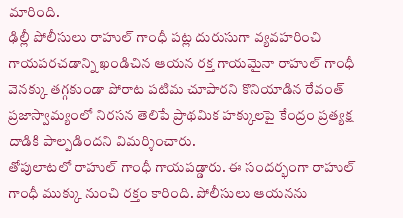మారింది.
ఢిల్లీ పోలీసులు రాహుల్ గాంధీ పట్ల దురుసుగా వ్యవహరించి గాయపరచడాన్ని ఖండిచిన ఆయన రక్త గాయమైనా రాహుల్ గాంధీ వెనక్కు తగ్గకుండా పోరాట పటిమ చూపారని కొనియాడిన రేవంత్ ప్రజాస్వామ్యంలో నిరసన తెలిపే ప్రాథమిక హక్కులపై కేంద్రం ప్రత్యక్ష దాడికి పాల్పడిందని విమర్శించారు.
తోపులాటలో రాహుల్ గాంధీ గాయపడ్డారు. ఈ సందర్భంగా రాహుల్ గాంధీ ముక్కు నుంచి రక్తం కారింది. పోలీసులు ఆయనను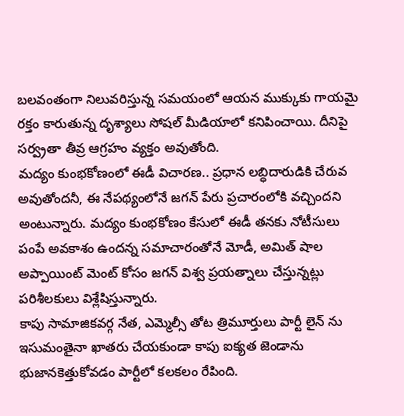బలవంతంగా నిలువరిస్తున్న సమయంలో ఆయన ముక్కుకు గాయమై రక్తం కారుతున్న దృశ్యాలు సోషల్ మీడియాలో కనిపించాయి. దీనిపై సర్వ్రతా తీవ్ర ఆగ్రహం వ్యక్తం అవుతోంది.
మద్యం కుంభకోణంలో ఈడీ విచారణ.. ప్రధాన లబ్ధిదారుడికి చేరువ అవుతోందనీ, ఈ నేపథ్యంలోనే జగన్ పేరు ప్రచారంలోకి వచ్చిందని అంటున్నారు. మద్యం కుంభకోణం కేసులో ఈడీ తనకు నోటీసులు పంపే అవకాశం ఉందన్న సమాచారంతోనే మోడీ, అమిత్ షాల అప్పాయింట్ మెంట్ కోసం జగన్ విశ్వ ప్రయత్నాలు చేస్తున్నట్లు పరిశీలకులు విశ్లేషిస్తున్నారు.
కాపు సామాజికవర్గ నేత, ఎమ్మెల్సీ తోట త్రిమూర్తులు పార్టీ లైన్ ను ఇసుమంతైనా ఖాతరు చేయకుండా కాపు ఐక్యత జెండాను భుజానకెత్తుకోవడం పార్టీలో కలకలం రేపింది.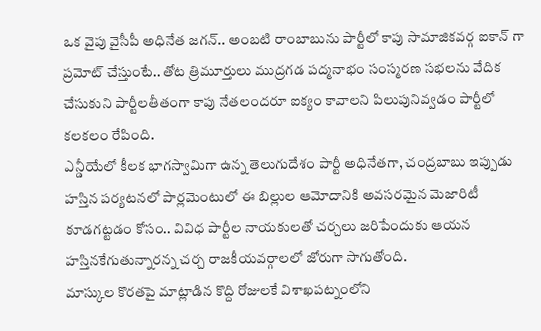ఒక వైపు వైసీపీ అధినేత జగన్.. అంబటి రాంబాబును పార్టీలో కాపు సామాజికవర్గ ఐకాన్ గా ప్రమోట్ చేస్తుంటే.. తోట త్రిమూర్తులు ముద్రగడ పద్మనాభం సంస్మరణ సభలను వేదిక చేసుకుని పార్టీలతీతంగా కాపు నేతలందరూ ఐక్యం కావాలని పిలుపునివ్వడం పార్టీలో కలకలం రేపింది.
ఎన్డీయేలో కీలక భాగస్వామిగా ఉన్న తెలుగుదేశం పార్టీ అధినేతగా, చంద్రబాబు ఇప్పుడు హస్తిన పర్యటనలో పార్లమెంటులో ఈ బిల్లుల ఆమోదానికి అవసరమైన మెజారిటీ కూడగట్టడం కోసం.. వివిధ పార్టీల నాయకులతో చర్చలు జరిపేందుకు ఆయన హస్తినకేగుతున్నారన్న చర్చ రాజకీయవర్గాలలో జోరుగా సాగుతోంది.
మాస్కుల కొరతపై మాట్లాడిన కొద్ది రోజులకే విశాఖపట్నంలోని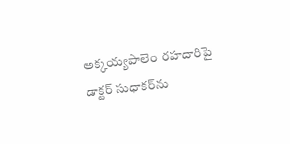అక్కయ్యపాలెం రహదారిపై డాక్టర్ సుధాకర్‌ను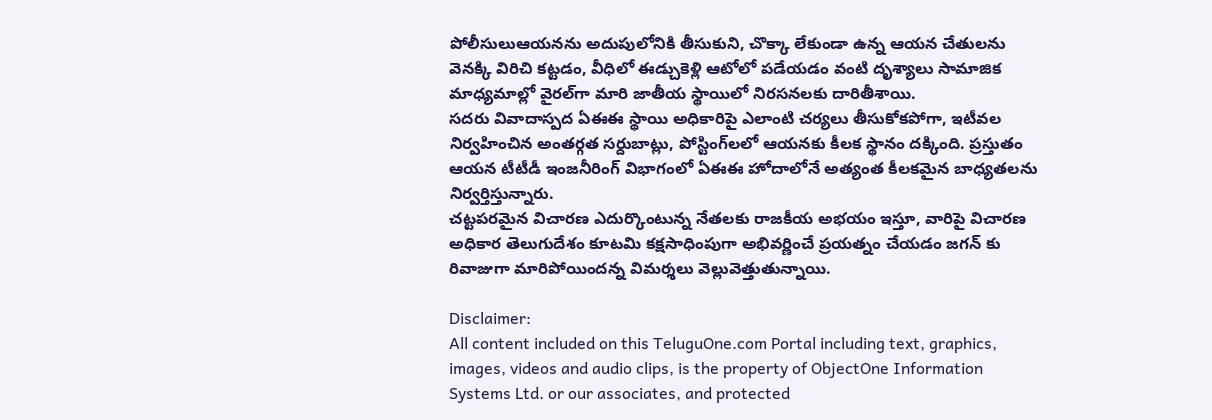పోలీసులుఆయనను అదుపులోనికి తీసుకుని, చొక్కా లేకుండా ఉన్న ఆయన చేతులను వెనక్కి విరిచి కట్టడం, వీధిలో ఈడ్చుకెళ్లి ఆటోలో పడేయడం వంటి దృశ్యాలు సామాజిక మాధ్యమాల్లో వైరల్‌గా మారి జాతీయ స్థాయిలో నిరసనలకు దారితీశాయి.
సదరు వివాదాస్పద ఏఈఈ స్థాయి అధికారిపై ఎలాంటి చర్యలు తీసుకోకపోగా, ఇటీవల నిర్వహించిన అంతర్గత సర్దుబాట్లు, పోస్టింగ్‌లలో ఆయనకు కీలక స్థానం దక్కింది. ప్రస్తుతం ఆయన టీటీడీ ఇంజనీరింగ్ విభాగంలో ఏఈఈ హోదాలోనే అత్యంత కీలకమైన బాధ్యతలను నిర్వర్తిస్తున్నారు.
చట్టపరమైన విచారణ ఎదుర్కొంటున్న నేతలకు రాజకీయ అభయం ఇస్తూ, వారిపై విచారణ అధికార తెలుగుదేశం కూటమి కక్షసాధింపుగా అభివర్ణించే ప్రయత్నం చేయడం జగన్ కు రివాజుగా మారిపోయిందన్న విమర్శలు వెల్లువెత్తుతున్నాయి.

Disclaimer:
All content included on this TeluguOne.com Portal including text, graphics, images, videos and audio clips, is the property of ObjectOne Information Systems Ltd. or our associates, and protected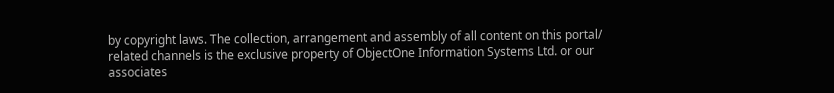by copyright laws. The collection, arrangement and assembly of all content on this portal/ related channels is the exclusive property of ObjectOne Information Systems Ltd. or our associates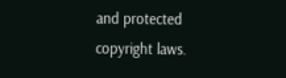and protected copyright laws.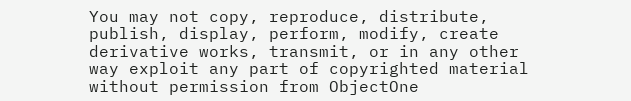You may not copy, reproduce, distribute, publish, display, perform, modify, create derivative works, transmit, or in any other way exploit any part of copyrighted material without permission from ObjectOne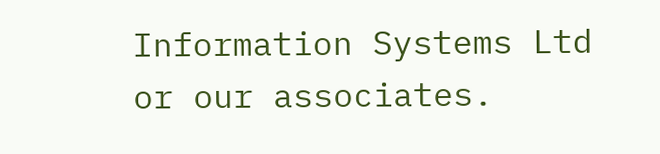Information Systems Ltd or our associates.